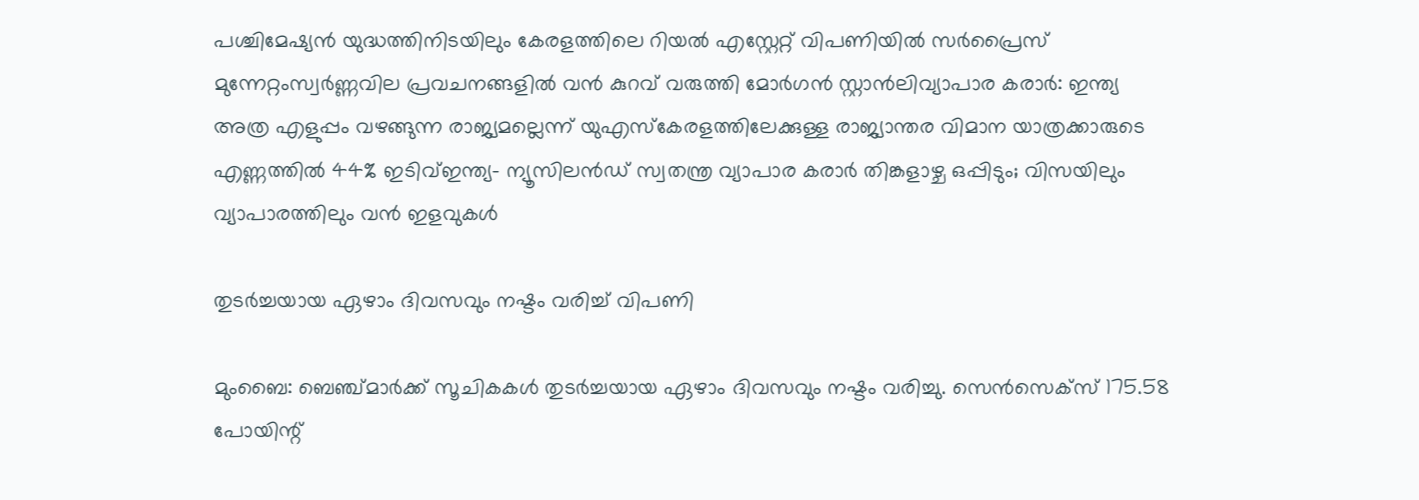പശ്ചിമേഷ്യൻ യുദ്ധത്തിനിടയിലും കേരളത്തിലെ റിയൽ എസ്റ്റേറ്റ് വിപണിയിൽ സർപ്രൈസ് മുന്നേറ്റംസ്വര്‍ണ്ണവില പ്രവചനങ്ങളില്‍ വന്‍ കുറവ് വരുത്തി മോര്‍ഗന്‍ സ്റ്റാന്‍ലിവ്യാപാര കരാർ: ഇന്ത്യ അത്ര എളുപ്പം വഴങ്ങുന്ന രാജ്യമല്ലെന്ന് യുഎസ്കേരളത്തിലേക്കുള്ള രാജ്യാന്തര വിമാന യാത്രക്കാരുടെ എണ്ണത്തില്‍ 44% ഇടിവ്ഇന്ത്യ- ന്യൂസിലന്‍ഡ് സ്വതന്ത്ര വ്യാപാര കരാര്‍ തിങ്കളാഴ്ച ഒപ്പിടും; വിസയിലും വ്യാപാരത്തിലും വന്‍ ഇളവുകള്‍

തുടര്‍ച്ചയായ ഏഴാം ദിവസവും നഷ്ടം വരിച്ച് വിപണി

മുംബൈ: ബെഞ്ച്മാര്‍ക്ക് സൂചികകള്‍ തുടര്‍ച്ചയായ ഏഴാം ദിവസവും നഷ്ടം വരിച്ചു. സെന്‍സെക്‌സ് 175.58 പോയിന്റ്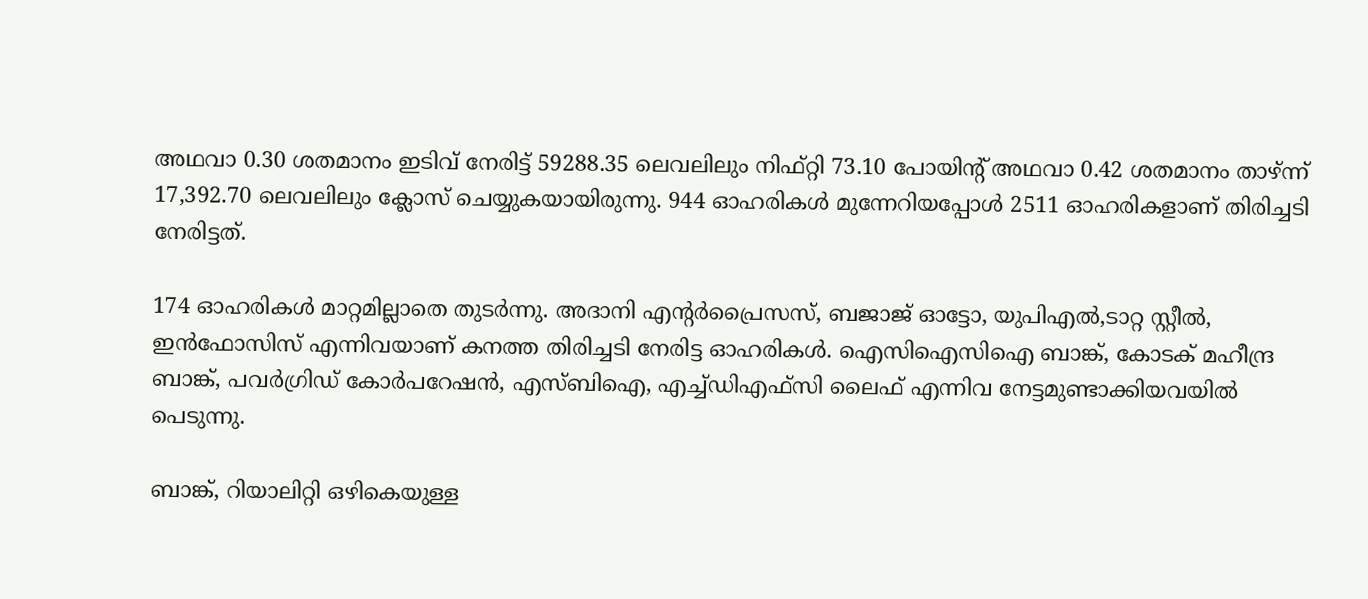അഥവാ 0.30 ശതമാനം ഇടിവ് നേരിട്ട് 59288.35 ലെവലിലും നിഫ്റ്റി 73.10 പോയിന്റ് അഥവാ 0.42 ശതമാനം താഴ്ന്ന് 17,392.70 ലെവലിലും ക്ലോസ് ചെയ്യുകയായിരുന്നു. 944 ഓഹരികള്‍ മുന്നേറിയപ്പോള്‍ 2511 ഓഹരികളാണ് തിരിച്ചടി നേരിട്ടത്.

174 ഓഹരികള്‍ മാറ്റമില്ലാതെ തുടര്‍ന്നു. അദാനി എന്റര്‍പ്രൈസസ്, ബജാജ് ഓട്ടോ, യുപിഎല്‍,ടാറ്റ സ്റ്റീല്‍, ഇന്‍ഫോസിസ് എന്നിവയാണ് കനത്ത തിരിച്ചടി നേരിട്ട ഓഹരികള്‍. ഐസിഐസിഐ ബാങ്ക്, കോടക് മഹീന്ദ്ര ബാങ്ക്, പവര്‍ഗ്രിഡ് കോര്‍പറേഷന്‍, എസ്ബിഐ, എച്ച്ഡിഎഫ്‌സി ലൈഫ് എന്നിവ നേട്ടമുണ്ടാക്കിയവയില്‍ പെടുന്നു.

ബാങ്ക്, റിയാലിറ്റി ഒഴികെയുള്ള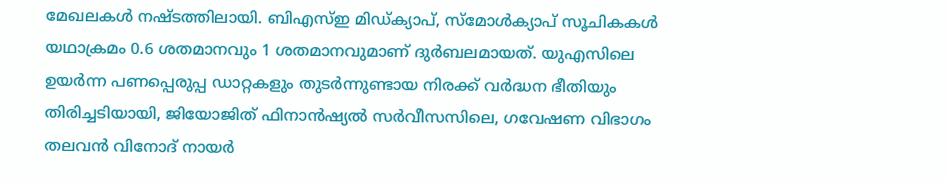മേഖലകള്‍ നഷ്ടത്തിലായി. ബിഎസ്ഇ മിഡ്ക്യാപ്, സ്‌മോള്‍ക്യാപ് സൂചികകള്‍ യഥാക്രമം 0.6 ശതമാനവും 1 ശതമാനവുമാണ് ദുര്‍ബലമായത്. യുഎസിലെ ഉയര്‍ന്ന പണപ്പെരുപ്പ ഡാറ്റകളും തുടര്‍ന്നുണ്ടായ നിരക്ക് വര്‍ദ്ധന ഭീതിയും തിരിച്ചടിയായി, ജിയോജിത് ഫിനാന്‍ഷ്യല്‍ സര്‍വീസസിലെ, ഗവേഷണ വിഭാഗം തലവന്‍ വിനോദ് നായര്‍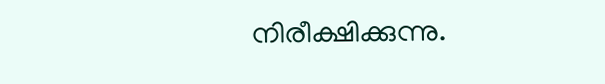നിരീക്ഷിക്കുന്നു.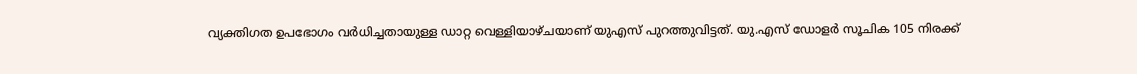വ്യക്തിഗത ഉപഭോഗം വര്‍ധിച്ചതായുള്ള ഡാറ്റ വെള്ളിയാഴ്ചയാണ് യുഎസ് പുറത്തുവിട്ടത്. യു.എസ് ഡോളര്‍ സൂചിക 105 നിരക്ക്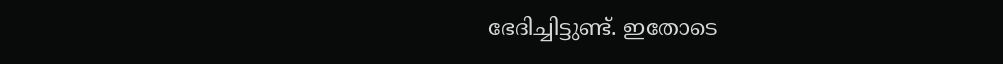ഭേദിച്ചിട്ടുണ്ട്. ഇതോടെ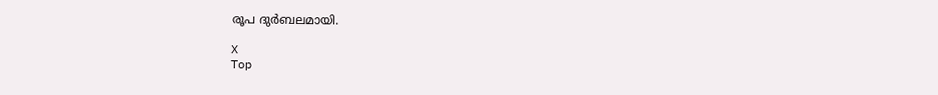രൂപ ദുര്‍ബലമായി.

X
Top